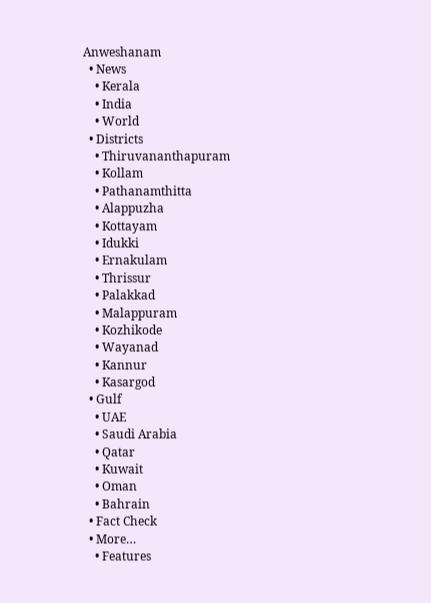Anweshanam
  • News
    • Kerala
    • India
    • World
  • Districts
    • Thiruvananthapuram
    • Kollam
    • Pathanamthitta
    • Alappuzha
    • Kottayam
    • Idukki
    • Ernakulam
    • Thrissur
    • Palakkad
    • Malappuram
    • Kozhikode
    • Wayanad
    • Kannur
    • Kasargod
  • Gulf
    • UAE
    • Saudi Arabia
    • Qatar
    • Kuwait
    • Oman
    • Bahrain
  • Fact Check
  • More…
    • Features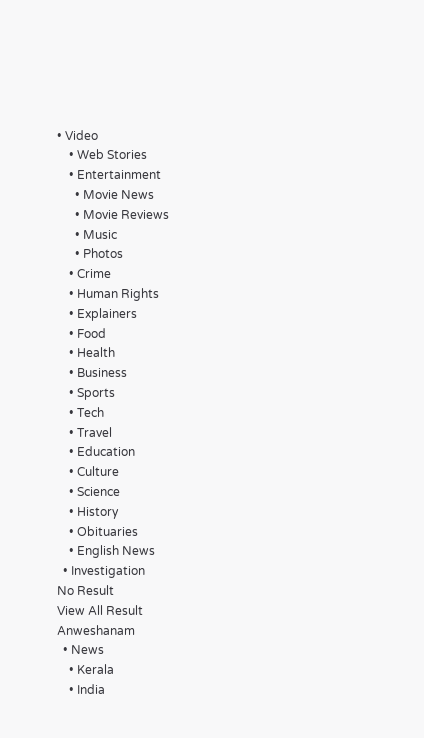• Video
    • Web Stories
    • Entertainment
      • Movie News
      • Movie Reviews
      • Music
      • Photos
    • Crime
    • Human Rights
    • Explainers
    • Food
    • Health
    • Business
    • Sports
    • Tech
    • Travel
    • Education
    • Culture
    • Science
    • History
    • Obituaries
    • English News
  • Investigation
No Result
View All Result
Anweshanam
  • News
    • Kerala
    • India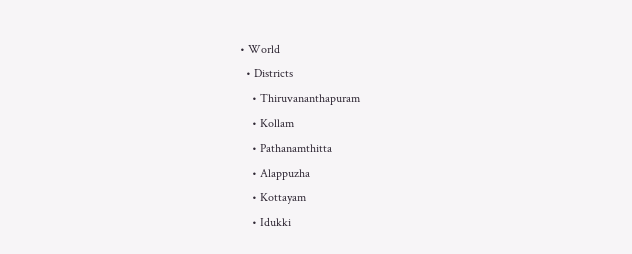• World
  • Districts
    • Thiruvananthapuram
    • Kollam
    • Pathanamthitta
    • Alappuzha
    • Kottayam
    • Idukki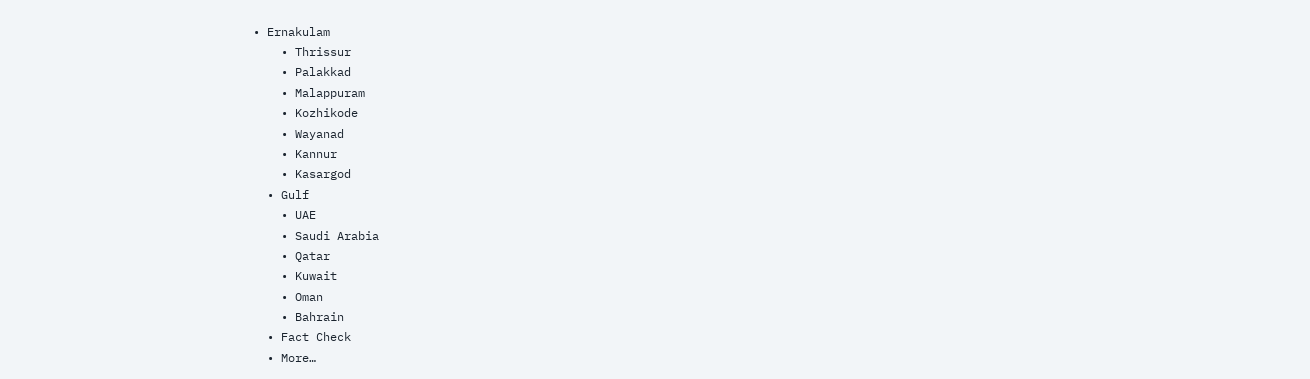• Ernakulam
    • Thrissur
    • Palakkad
    • Malappuram
    • Kozhikode
    • Wayanad
    • Kannur
    • Kasargod
  • Gulf
    • UAE
    • Saudi Arabia
    • Qatar
    • Kuwait
    • Oman
    • Bahrain
  • Fact Check
  • More…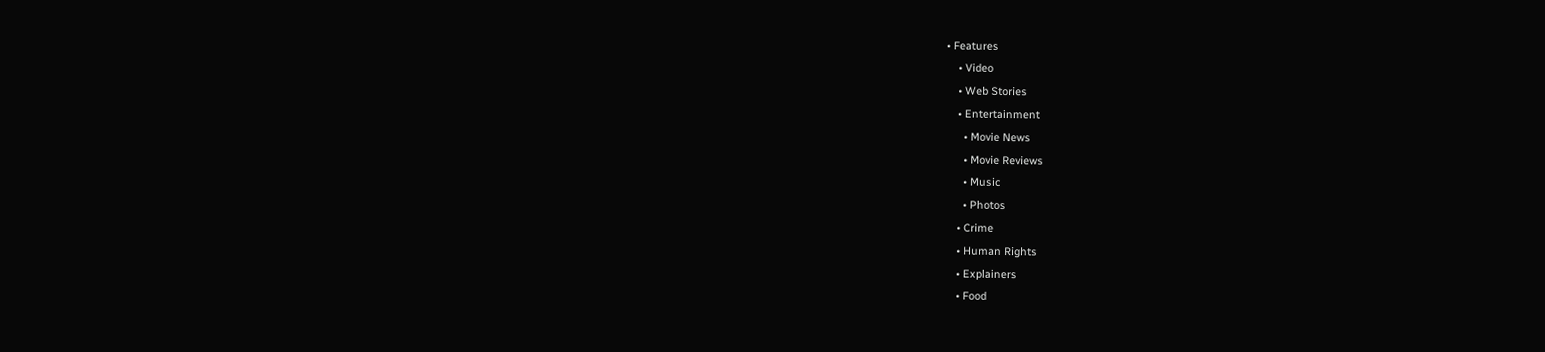• Features
    • Video
    • Web Stories
    • Entertainment
      • Movie News
      • Movie Reviews
      • Music
      • Photos
    • Crime
    • Human Rights
    • Explainers
    • Food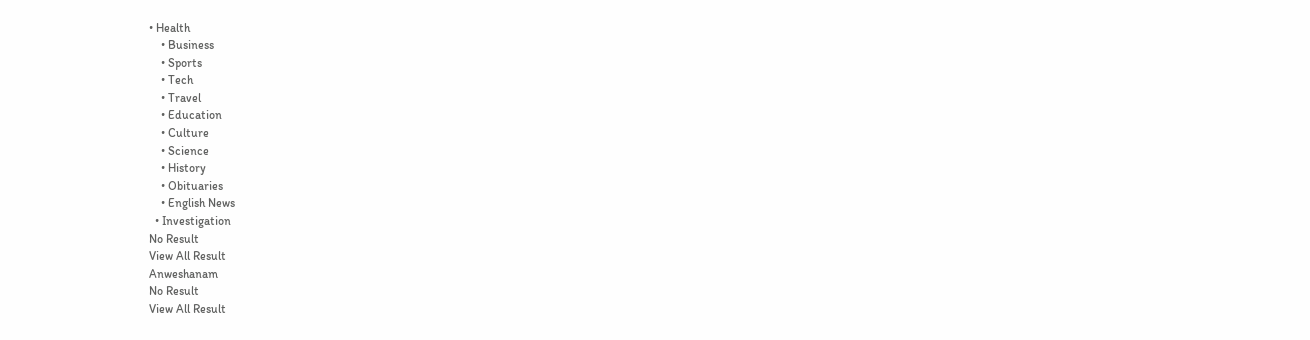• Health
    • Business
    • Sports
    • Tech
    • Travel
    • Education
    • Culture
    • Science
    • History
    • Obituaries
    • English News
  • Investigation
No Result
View All Result
Anweshanam
No Result
View All Result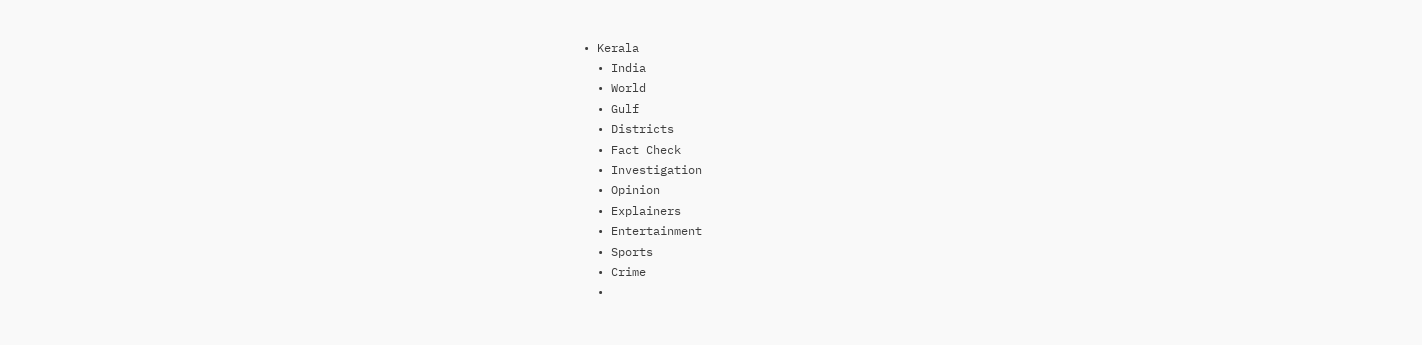• Kerala
  • India
  • World
  • Gulf
  • Districts
  • Fact Check
  • Investigation
  • Opinion
  • Explainers
  • Entertainment
  • Sports
  • Crime
  •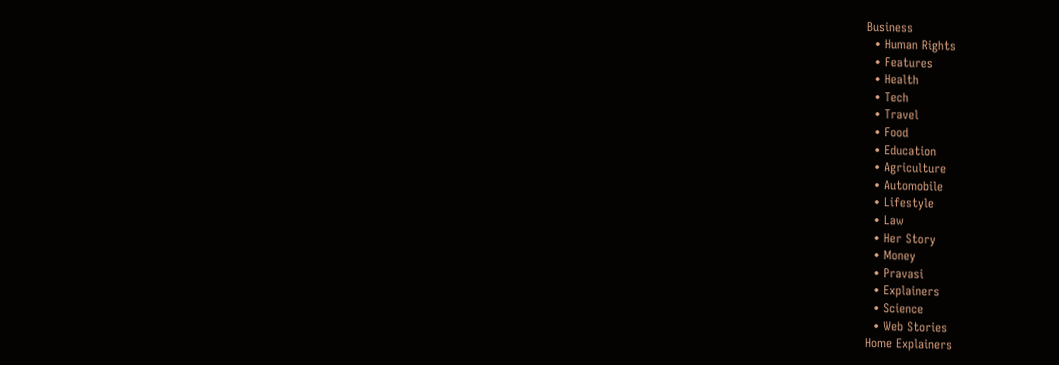Business
  • Human Rights
  • Features
  • Health
  • Tech
  • Travel
  • Food
  • Education
  • Agriculture
  • Automobile
  • Lifestyle
  • Law
  • Her Story
  • Money
  • Pravasi
  • Explainers
  • Science
  • Web Stories
Home Explainers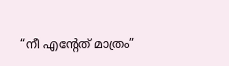“നീ എന്റേത് മാത്രം”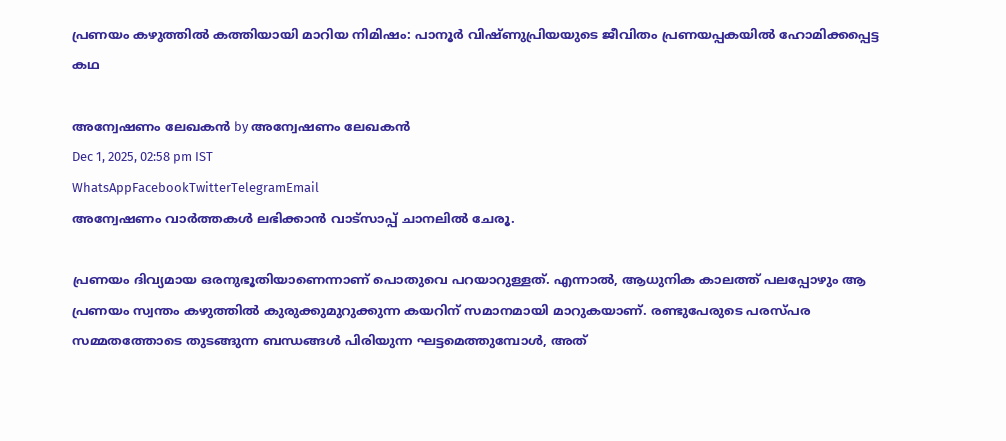പ്രണയം കഴുത്തിൽ കത്തിയായി മാറിയ നിമിഷം: പാനൂർ വിഷ്ണുപ്രിയയുടെ ജീവിതം പ്രണയപ്പകയിൽ ഹോമിക്കപ്പെട്ട കഥ

അന്വേഷണം ലേഖകൻ by അന്വേഷണം ലേഖകൻ
Dec 1, 2025, 02:58 pm IST
WhatsAppFacebookTwitterTelegramEmail
അന്വേഷണം വാർത്തകൾ ലഭിക്കാന്‍ വാട്സാപ്പ് ചാനലില്‍ ചേരൂ.

പ്രണയം ദിവ്യമായ ഒരനുഭൂതിയാണെന്നാണ് പൊതുവെ പറയാറുള്ളത്. എന്നാൽ, ആധുനിക കാലത്ത് പലപ്പോഴും ആ പ്രണയം സ്വന്തം കഴുത്തിൽ കുരുക്കുമുറുക്കുന്ന കയറിന് സമാനമായി മാറുകയാണ്. രണ്ടുപേരുടെ പരസ്പര സമ്മതത്തോടെ തുടങ്ങുന്ന ബന്ധങ്ങൾ പിരിയുന്ന ഘട്ടമെത്തുമ്പോൾ, അത്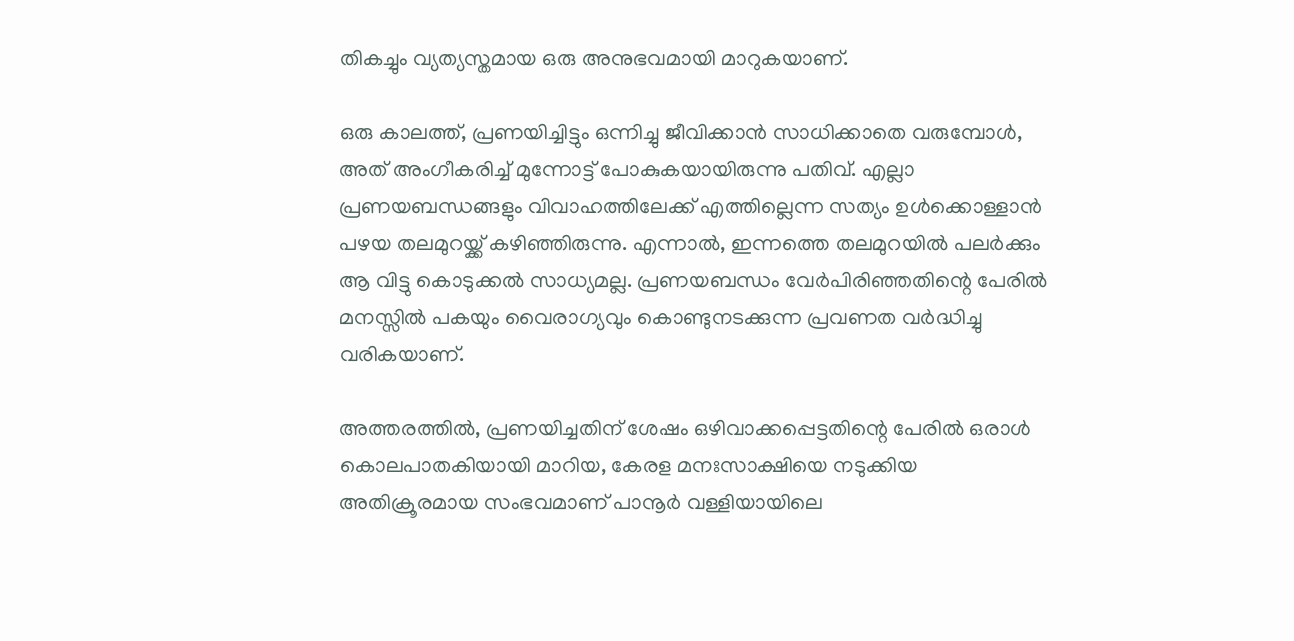തികച്ചും വ്യത്യസ്തമായ ഒരു അനുഭവമായി മാറുകയാണ്.

ഒരു കാലത്ത്, പ്രണയിച്ചിട്ടും ഒന്നിച്ചു ജീവിക്കാൻ സാധിക്കാതെ വരുമ്പോൾ, അത് അംഗീകരിച്ച് മുന്നോട്ട് പോകുകയായിരുന്നു പതിവ്. എല്ലാ പ്രണയബന്ധങ്ങളും വിവാഹത്തിലേക്ക് എത്തില്ലെന്ന സത്യം ഉൾക്കൊള്ളാൻ പഴയ തലമുറയ്ക്ക് കഴിഞ്ഞിരുന്നു. എന്നാൽ, ഇന്നത്തെ തലമുറയിൽ പലർക്കും ആ വിട്ടു കൊടുക്കൽ സാധ്യമല്ല. പ്രണയബന്ധം വേർപിരിഞ്ഞതിന്റെ പേരിൽ മനസ്സിൽ പകയും വൈരാഗ്യവും കൊണ്ടുനടക്കുന്ന പ്രവണത വർദ്ധിച്ചു വരികയാണ്.

അത്തരത്തിൽ, പ്രണയിച്ചതിന് ശേഷം ഒഴിവാക്കപ്പെട്ടതിന്റെ പേരിൽ ഒരാൾ കൊലപാതകിയായി മാറിയ, കേരള മനഃസാക്ഷിയെ നടുക്കിയ അതിക്രൂരമായ സംഭവമാണ് പാനൂർ വള്ളിയായിലെ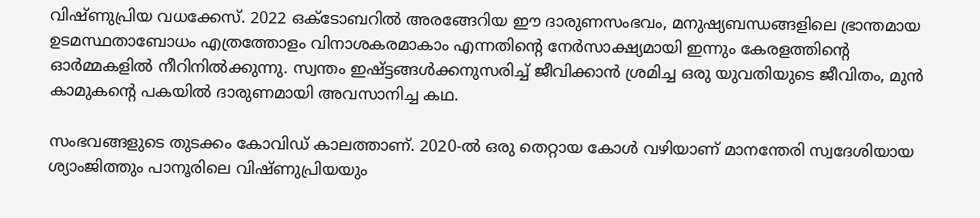വിഷ്ണുപ്രിയ വധക്കേസ്. 2022 ഒക്ടോബറിൽ അരങ്ങേറിയ ഈ ദാരുണസംഭവം, മനുഷ്യബന്ധങ്ങളിലെ ഭ്രാന്തമായ ഉടമസ്ഥതാബോധം എത്രത്തോളം വിനാശകരമാകാം എന്നതിന്റെ നേർസാക്ഷ്യമായി ഇന്നും കേരളത്തിന്റെ ഓർമ്മകളിൽ നീറിനിൽക്കുന്നു. സ്വന്തം ഇഷ്ട്ടങ്ങൾക്കനുസരിച്ച് ജീവിക്കാൻ ശ്രമിച്ച ഒരു യുവതിയുടെ ജീവിതം, മുൻ കാമുകന്റെ പകയിൽ ദാരുണമായി അവസാനിച്ച കഥ.

സംഭവങ്ങളുടെ തുടക്കം കോവിഡ് കാലത്താണ്. 2020-ൽ ഒരു തെറ്റായ കോൾ വഴിയാണ് മാനന്തേരി സ്വദേശിയായ ശ്യാംജിത്തും പാനൂരിലെ വിഷ്ണുപ്രിയയും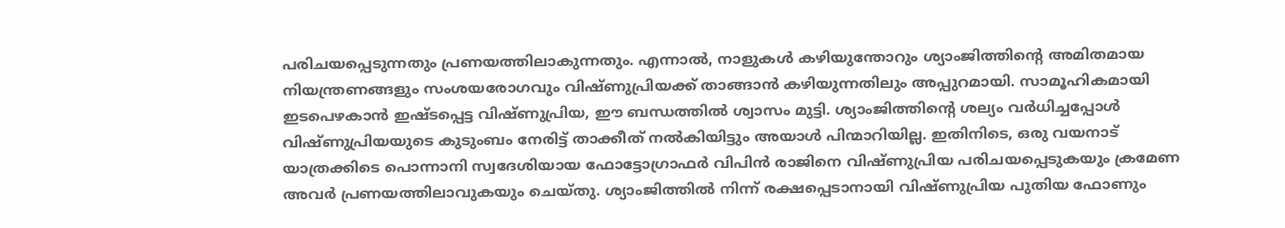പരിചയപ്പെടുന്നതും പ്രണയത്തിലാകുന്നതും. എന്നാൽ, നാളുകൾ കഴിയുന്തോറും ശ്യാംജിത്തിന്റെ അമിതമായ നിയന്ത്രണങ്ങളും സംശയരോഗവും വിഷ്ണുപ്രിയക്ക് താങ്ങാൻ കഴിയുന്നതിലും അപ്പുറമായി. സാമൂഹികമായി ഇടപെഴകാൻ ഇഷ്ടപ്പെട്ട വിഷ്ണുപ്രിയ, ഈ ബന്ധത്തിൽ ശ്വാസം മുട്ടി. ശ്യാംജിത്തിന്റെ ശല്യം വർധിച്ചപ്പോൾ വിഷ്ണുപ്രിയയുടെ കുടുംബം നേരിട്ട് താക്കീത് നൽകിയിട്ടും അയാൾ പിന്മാറിയില്ല. ഇതിനിടെ, ഒരു വയനാട് യാത്രക്കിടെ പൊന്നാനി സ്വദേശിയായ ഫോട്ടോഗ്രാഫർ വിപിൻ രാജിനെ വിഷ്ണുപ്രിയ പരിചയപ്പെടുകയും ക്രമേണ അവർ പ്രണയത്തിലാവുകയും ചെയ്തു. ശ്യാംജിത്തിൽ നിന്ന് രക്ഷപ്പെടാനായി വിഷ്ണുപ്രിയ പുതിയ ഫോണും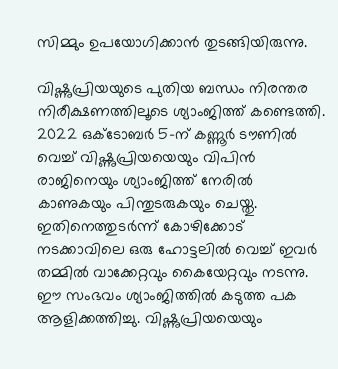സിമ്മും ഉപയോഗിക്കാൻ തുടങ്ങിയിരുന്നു.

വിഷ്ണുപ്രിയയുടെ പുതിയ ബന്ധം നിരന്തര നിരീക്ഷണത്തിലൂടെ ശ്യാംജിത്ത് കണ്ടെത്തി. 2022 ഒക്ടോബർ 5-ന് കണ്ണൂർ ടൗണിൽ വെച്ച് വിഷ്ണുപ്രിയയെയും വിപിൻ രാജിനെയും ശ്യാംജിത്ത് നേരിൽ കാണുകയും പിന്തുടരുകയും ചെയ്തു. ഇതിനെത്തുടർന്ന് കോഴിക്കോട് നടക്കാവിലെ ഒരു ഹോട്ടലിൽ വെച്ച് ഇവർ തമ്മിൽ വാക്കേറ്റവും കൈയേറ്റവും നടന്നു. ഈ സംഭവം ശ്യാംജിത്തിൽ കടുത്ത പക ആളിക്കത്തിച്ചു. വിഷ്ണുപ്രിയയെയും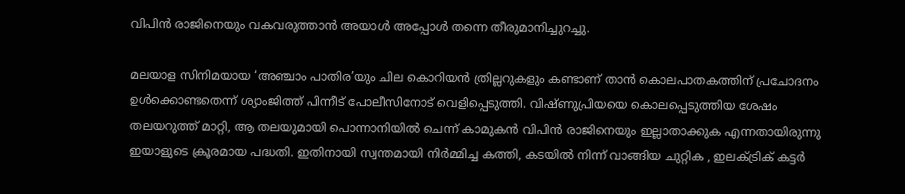വിപിൻ രാജിനെയും വകവരുത്താൻ അയാൾ അപ്പോൾ തന്നെ തീരുമാനിച്ചുറച്ചു.

മലയാള സിനിമയായ ‘അഞ്ചാം പാതിര’യും ചില കൊറിയൻ ത്രില്ലറുകളും കണ്ടാണ് താൻ കൊലപാതകത്തിന് പ്രചോദനം ഉൾക്കൊണ്ടതെന്ന് ശ്യാംജിത്ത് പിന്നീട് പോലീസിനോട് വെളിപ്പെടുത്തി. വിഷ്ണുപ്രിയയെ കൊലപ്പെടുത്തിയ ശേഷം തലയറുത്ത് മാറ്റി, ആ തലയുമായി പൊന്നാനിയിൽ ചെന്ന് കാമുകൻ വിപിൻ രാജിനെയും ഇല്ലാതാക്കുക എന്നതായിരുന്നു ഇയാളുടെ ക്രൂരമായ പദ്ധതി. ഇതിനായി സ്വന്തമായി നിർമ്മിച്ച കത്തി, കടയിൽ നിന്ന് വാങ്ങിയ ചുറ്റിക , ഇലക്ട്രിക് കട്ടർ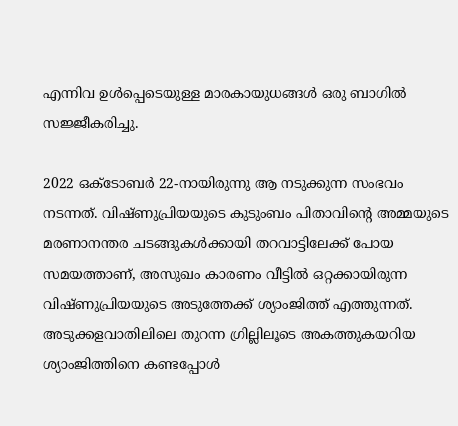എന്നിവ ഉൾപ്പെടെയുള്ള മാരകായുധങ്ങൾ ഒരു ബാഗിൽ സജ്ജീകരിച്ചു.

2022 ഒക്ടോബർ 22-നായിരുന്നു ആ നടുക്കുന്ന സംഭവം നടന്നത്. വിഷ്ണുപ്രിയയുടെ കുടുംബം പിതാവിന്റെ അമ്മയുടെ മരണാനന്തര ചടങ്ങുകൾക്കായി തറവാട്ടിലേക്ക് പോയ സമയത്താണ്, അസുഖം കാരണം വീട്ടിൽ ഒറ്റക്കായിരുന്ന വിഷ്ണുപ്രിയയുടെ അടുത്തേക്ക് ശ്യാംജിത്ത് എത്തുന്നത്. അടുക്കളവാതിലിലെ തുറന്ന ഗ്രില്ലിലൂടെ അകത്തുകയറിയ ശ്യാംജിത്തിനെ കണ്ടപ്പോൾ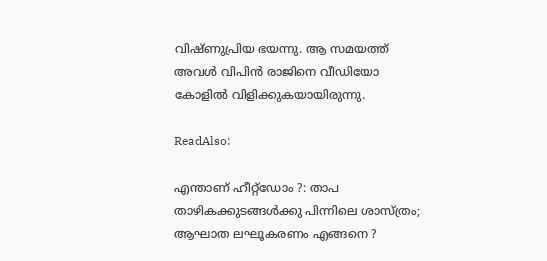വിഷ്ണുപ്രിയ ഭയന്നു. ആ സമയത്ത് അവൾ വിപിൻ രാജിനെ വീഡിയോ കോളിൽ വിളിക്കുകയായിരുന്നു.

ReadAlso:

എന്താണ് ഹീറ്റ്‌ഡോം ?: താപ താഴികക്കുടങ്ങള്‍ക്കു പിന്നിലെ ശാസ്ത്രം; ആഘാത ലഘൂകരണം എങ്ങനെ ?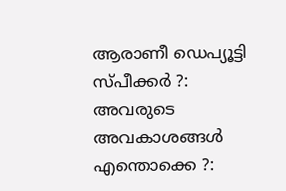ആരാണീ ഡെപ്യൂട്ടി സ്പീക്കര്‍ ?: അവരുടെ അവകാശങ്ങള്‍ എന്തൊക്കെ ?: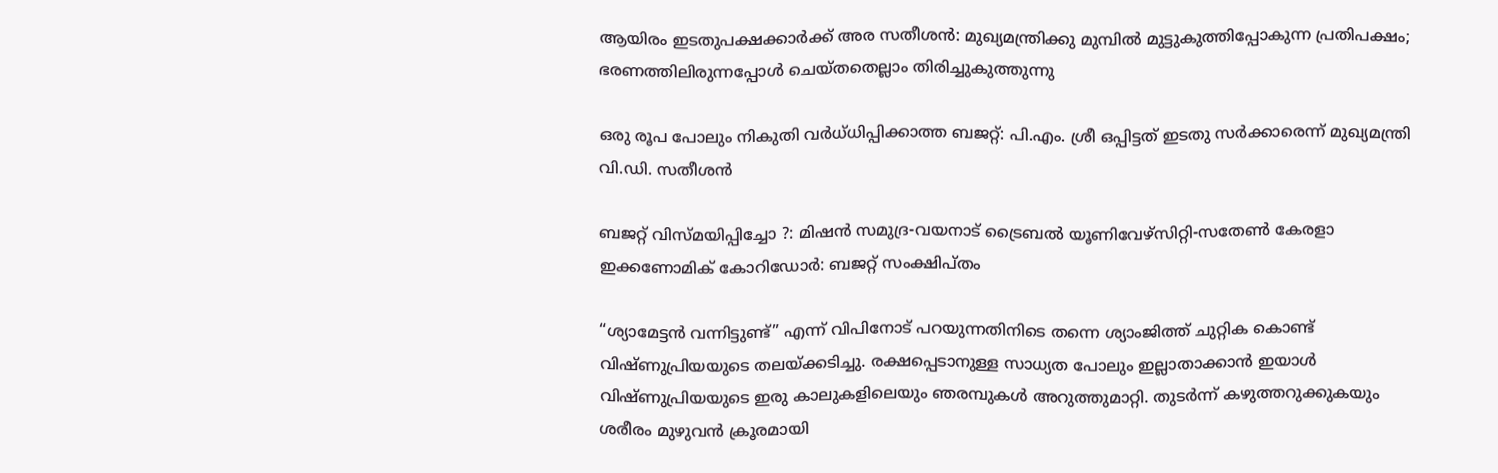ആയിരം ഇടതുപക്ഷക്കാര്‍ക്ക് അര സതീശന്‍: മുഖ്യമന്ത്രിക്കു മുമ്പില്‍ മുട്ടുകുത്തിപ്പോകുന്ന പ്രതിപക്ഷം; ഭരണത്തിലിരുന്നപ്പോള്‍ ചെയ്തതെല്ലാം തിരിച്ചുകുത്തുന്നു

ഒരു രൂപ പോലും നികുതി വര്‍ധ്ധിപ്പിക്കാത്ത ബജറ്റ്: പി.എം. ശ്രീ ഒപ്പിട്ടത് ഇടതു സര്‍ക്കാരെന്ന് മുഖ്യമന്ത്രി വി.ഡി. സതീശന്‍

ബജറ്റ് വിസ്മയിപ്പിച്ചോ ?: മിഷന്‍ സമുദ്ര-വയനാട് ട്രൈബല്‍ യൂണിവേഴ്‌സിറ്റി-സതേണ്‍ കേരളാ ഇക്കണോമിക് കോറിഡോര്‍: ബജറ്റ് സംക്ഷിപ്തം

“ശ്യാമേട്ടൻ വന്നിട്ടുണ്ട്” എന്ന് വിപിനോട് പറയുന്നതിനിടെ തന്നെ ശ്യാംജിത്ത് ചുറ്റിക കൊണ്ട് വിഷ്ണുപ്രിയയുടെ തലയ്ക്കടിച്ചു. രക്ഷപ്പെടാനുള്ള സാധ്യത പോലും ഇല്ലാതാക്കാൻ ഇയാൾ വിഷ്ണുപ്രിയയുടെ ഇരു കാലുകളിലെയും ഞരമ്പുകൾ അറുത്തുമാറ്റി. തുടർന്ന് കഴുത്തറുക്കുകയും ശരീരം മുഴുവൻ ക്രൂരമായി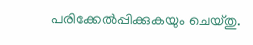പരിക്കേൽപ്പിക്കുകയും ചെയ്തു.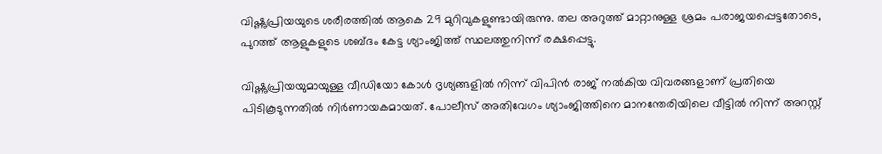വിഷ്ണുപ്രിയയുടെ ശരീരത്തിൽ ആകെ 29 മുറിവുകളുണ്ടായിരുന്നു. തല അറുത്ത് മാറ്റാനുള്ള ശ്രമം പരാജയപ്പെട്ടതോടെ, പുറത്ത് ആളുകളുടെ ശബ്ദം കേട്ട ശ്യാംജിത്ത് സ്ഥലത്തുനിന്ന് രക്ഷപ്പെട്ടു.

വിഷ്ണുപ്രിയയുമായുള്ള വീഡിയോ കോൾ ദൃശ്യങ്ങളിൽ നിന്ന് വിപിൻ രാജ് നൽകിയ വിവരങ്ങളാണ് പ്രതിയെ പിടികൂടുന്നതിൽ നിർണായകമായത്. പോലീസ് അതിവേഗം ശ്യാംജിത്തിനെ മാനന്തേരിയിലെ വീട്ടിൽ നിന്ന് അറസ്റ്റ്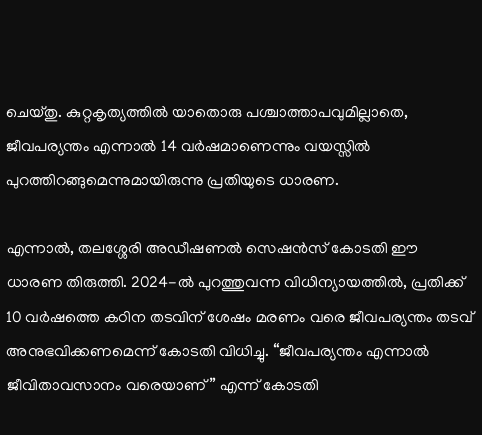ചെയ്തു. കുറ്റകൃത്യത്തിൽ യാതൊരു പശ്ചാത്താപവുമില്ലാതെ, ജീവപര്യന്തം എന്നാൽ 14 വർഷമാണെന്നും വയസ്സിൽ പുറത്തിറങ്ങുമെന്നുമായിരുന്നു പ്രതിയുടെ ധാരണ.

എന്നാൽ, തലശ്ശേരി അഡീഷണൽ സെഷൻസ് കോടതി ഈ ധാരണ തിരുത്തി. 2024-ൽ പുറത്തുവന്ന വിധിന്യായത്തിൽ, പ്രതിക്ക് 10 വർഷത്തെ കഠിന തടവിന് ശേഷം മരണം വരെ ജീവപര്യന്തം തടവ് അനുഭവിക്കണമെന്ന് കോടതി വിധിച്ചു. “ജീവപര്യന്തം എന്നാൽ ജീവിതാവസാനം വരെയാണ്” എന്ന് കോടതി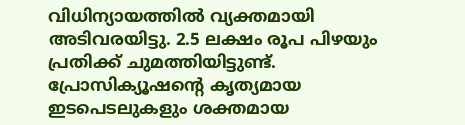വിധിന്യായത്തിൽ വ്യക്തമായി അടിവരയിട്ടു. 2.5 ലക്ഷം രൂപ പിഴയും പ്രതിക്ക് ചുമത്തിയിട്ടുണ്ട്. പ്രോസിക്യൂഷന്റെ കൃത്യമായ ഇടപെടലുകളും ശക്തമായ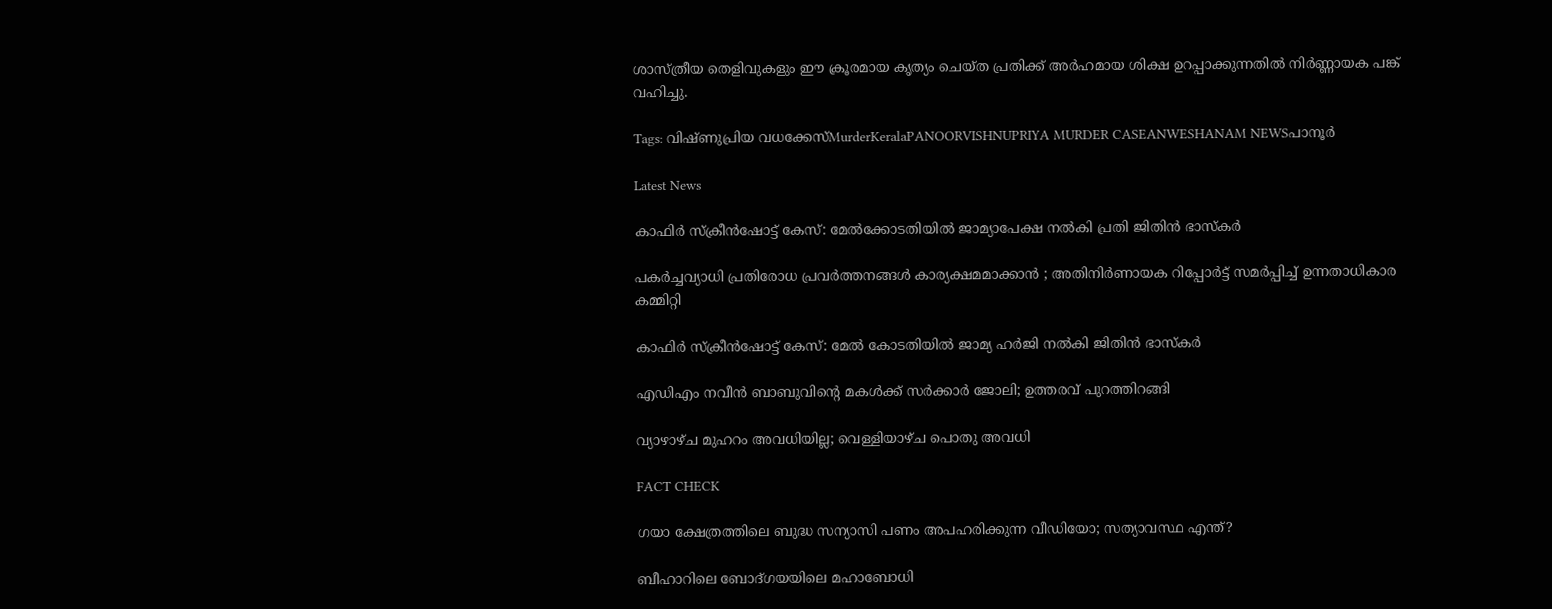ശാസ്ത്രീയ തെളിവുകളും ഈ ക്രൂരമായ കൃത്യം ചെയ്ത പ്രതിക്ക് അർഹമായ ശിക്ഷ ഉറപ്പാക്കുന്നതിൽ നിർണ്ണായക പങ്ക് വഹിച്ചു.

Tags: വിഷ്ണുപ്രിയ വധക്കേസ്MurderKeralaPANOORVISHNUPRIYA MURDER CASEANWESHANAM NEWSപാനൂർ

Latest News

കാഫിര്‍ സ്‌ക്രീന്‍ഷോട്ട് കേസ്: മേൽക്കോടതിയിൽ ജാമ്യാപേക്ഷ നല്‍കി പ്രതി ജിതിന്‍ ഭാസ്‌കര്‍

പകർച്ചവ്യാധി പ്രതിരോധ പ്രവർത്തനങ്ങൾ കാര്യക്ഷമമാക്കാൻ ; അതിനിർണായക റിപ്പോർട്ട് സമർപ്പിച്ച് ഉന്നതാധികാര കമ്മിറ്റി

കാഫിർ സ്ക്രീൻഷോട്ട് കേസ്: മേൽ കോടതിയിൽ ജാമ്യ ഹർജി നൽകി ജിതിൻ ഭാസ്കർ

എഡിഎം നവീന്‍ ബാബുവിന്റെ മകള്‍ക്ക് സര്‍ക്കാര്‍ ജോലി; ഉത്തരവ് പുറത്തിറങ്ങി

വ്യാഴാഴ്ച മുഹറം അവധിയില്ല; വെള്ളിയാഴ്ച പൊതു അവധി

FACT CHECK

ഗയാ ക്ഷേത്രത്തിലെ ബുദ്ധ സന്യാസി പണം അപഹരിക്കുന്ന വീഡിയോ; സത്യാവസ്ഥ എന്ത്?

ബീഹാറിലെ ബോദ്ഗയയിലെ മഹാബോധി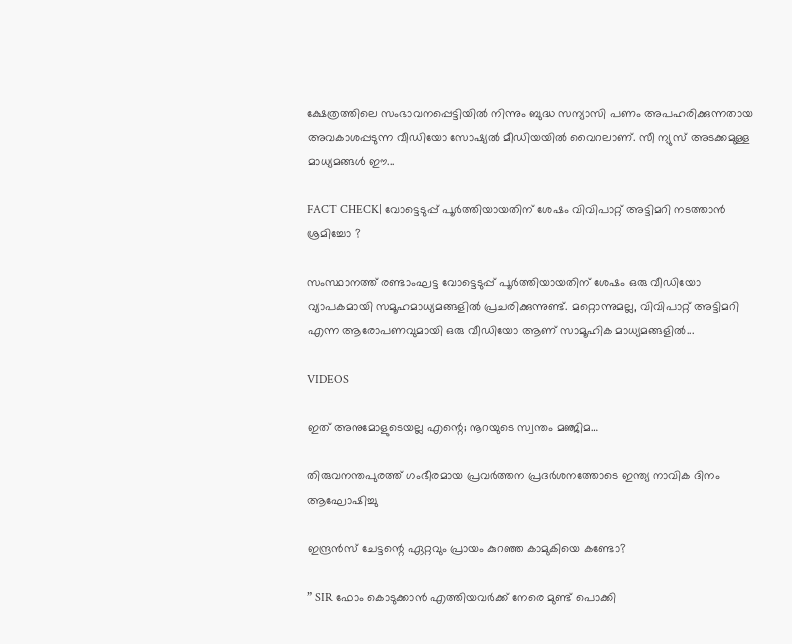ക്ഷേത്രത്തിലെ സംഭാവനപ്പെട്ടിയില്‍ നിന്നും ബുദ്ധ സന്യാസി പണം അപഹരിക്കുന്നതായ അവകാശപ്പടുന്ന വീഡിയോ സോഷ്യല്‍ മീഡിയയില്‍ വൈറലാണ്. സീ ന്യുസ് അടക്കമുള്ള മാധ്യമങ്ങള്‍ ഈ...

FACT CHECK| വോട്ടെടുപ്പ് പൂർത്തിയായതിന് ശേഷം വിവിപാറ്റ് അട്ടിമറി നടത്താൻ ശ്രമിച്ചോ ?

സംസ്ഥാനത്ത് രണ്ടാംഘട്ട വോട്ടെടുപ്പ് പൂർത്തിയായതിന് ശേഷം ഒരു വീഡിയോ വ്യാപകമായി സമൂഹമാധ്യമങ്ങളിൽ പ്രചരിക്കുന്നുണ്ട്. മറ്റൊന്നുമല്ല, വിവിപാറ്റ് അട്ടിമറി എന്ന ആരോപണവുമായി ഒരു വീഡിയോ ആണ് സാമൂഹിക മാധ്യമങ്ങളിൽ...

VIDEOS

ഇത് അനുമോളുടെയല്ല എന്റെ; നൂറയുടെ സ്വന്തം മഞ്ജിമ…

തിരുവനന്തപുരത്ത് ഗംഭീരമായ പ്രവർത്തന പ്രദർശനത്തോടെ ഇന്ത്യ നാവിക ദിനം ആഘോഷിച്ചു

ഇന്ദ്രൻസ് ചേട്ടന്റെ ഏറ്റവും പ്രായം കുറഞ്ഞ കാമുകിയെ കണ്ടോ?

” SIR ഫോം കൊടുക്കാൻ എത്തിയവർക്ക് നേരെ മുണ്ട് പൊക്കി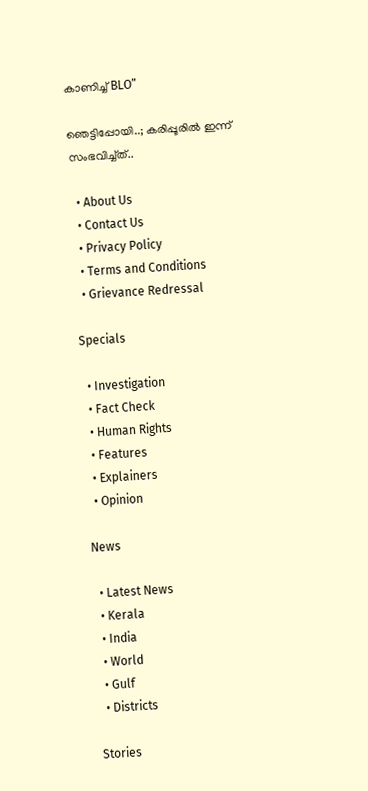കാണിച്ച് BLO”

ഞെട്ടിപ്പോയി..; കരിപ്പൂരിൽ ഇന്ന് സംഭവിച്ച്ത്..

  • About Us
  • Contact Us
  • Privacy Policy
  • Terms and Conditions
  • Grievance Redressal

Specials

  • Investigation
  • Fact Check
  • Human Rights
  • Features
  • Explainers
  • Opinion

News

  • Latest News
  • Kerala
  • India
  • World
  • Gulf
  • Districts

Stories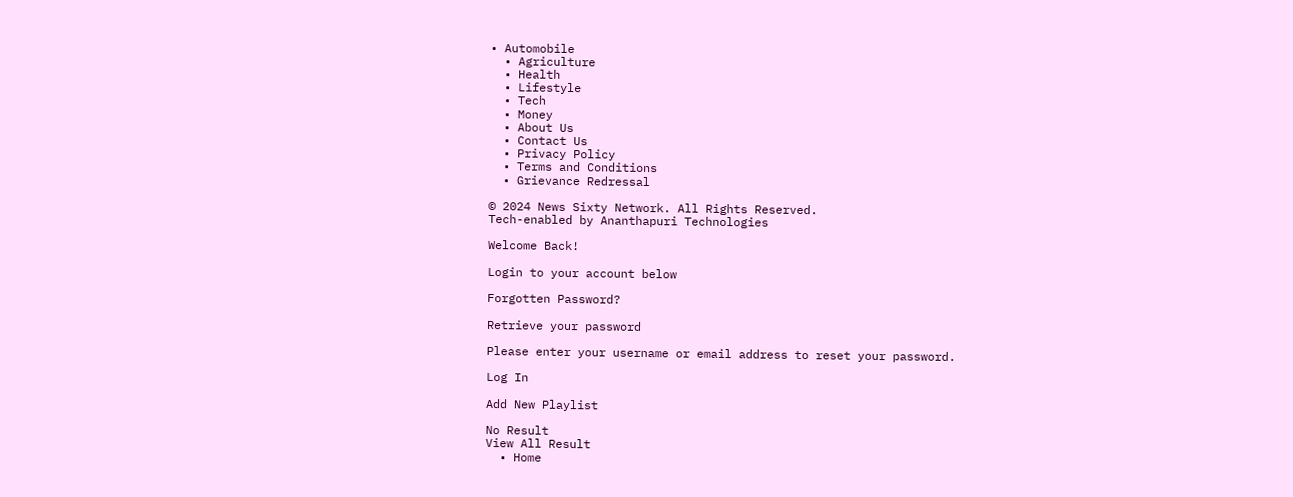• Automobile
  • Agriculture
  • Health
  • Lifestyle
  • Tech
  • Money
  • About Us
  • Contact Us
  • Privacy Policy
  • Terms and Conditions
  • Grievance Redressal

© 2024 News Sixty Network. All Rights Reserved.
Tech-enabled by Ananthapuri Technologies

Welcome Back!

Login to your account below

Forgotten Password?

Retrieve your password

Please enter your username or email address to reset your password.

Log In

Add New Playlist

No Result
View All Result
  • Home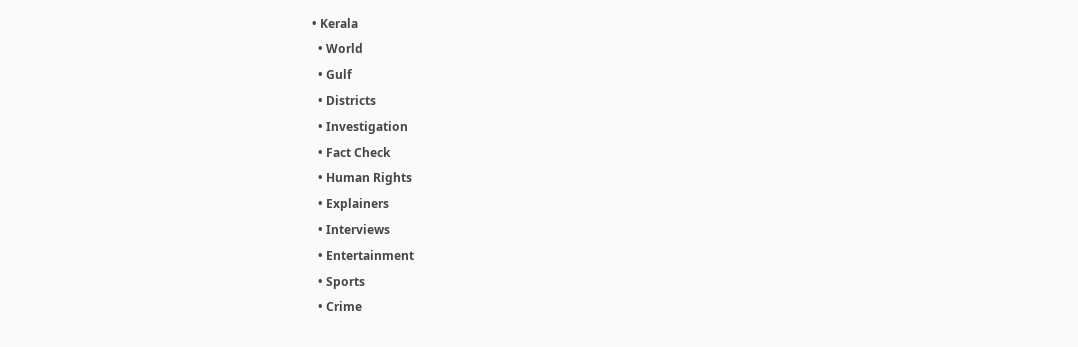• Kerala
  • World
  • Gulf
  • Districts
  • Investigation
  • Fact Check
  • Human Rights
  • Explainers
  • Interviews
  • Entertainment
  • Sports
  • Crime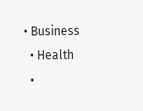• Business
  • Health
  •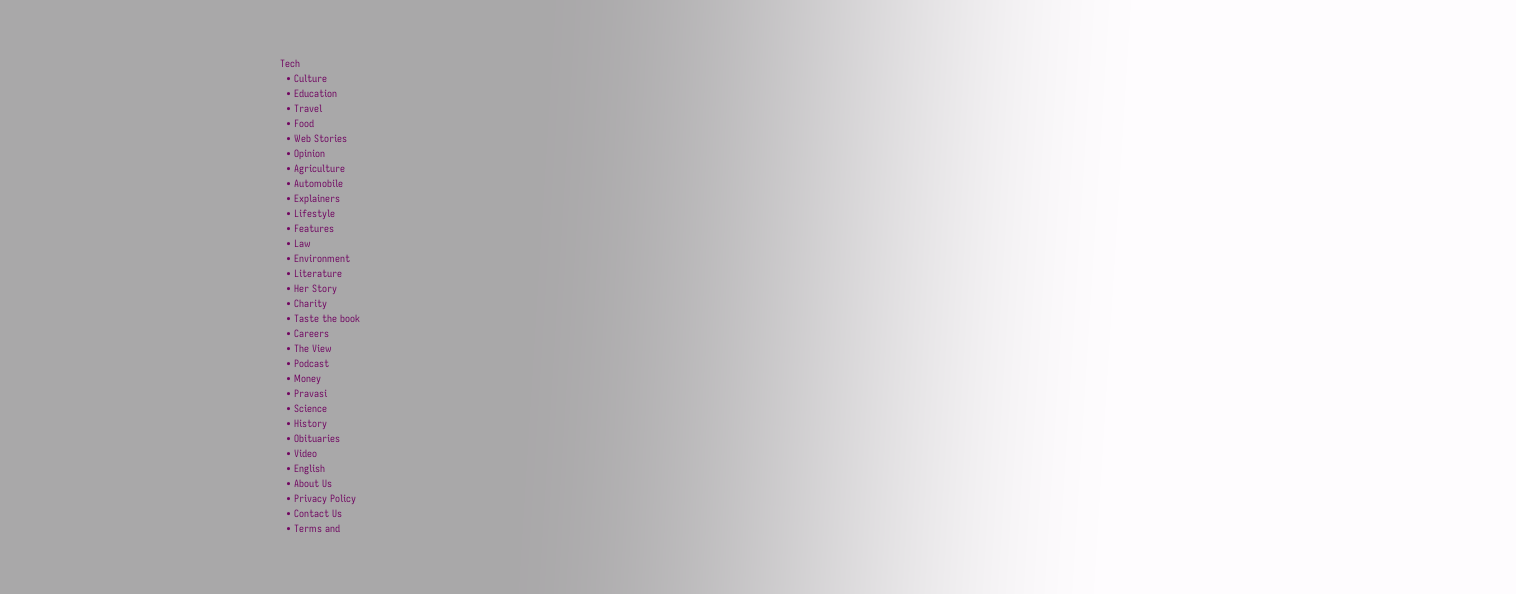Tech
  • Culture
  • Education
  • Travel
  • Food
  • Web Stories
  • Opinion
  • Agriculture
  • Automobile
  • Explainers
  • Lifestyle
  • Features
  • Law
  • Environment
  • Literature
  • Her Story
  • Charity
  • Taste the book
  • Careers
  • The View
  • Podcast
  • Money
  • Pravasi
  • Science
  • History
  • Obituaries
  • Video
  • English
  • About Us
  • Privacy Policy
  • Contact Us
  • Terms and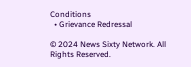Conditions
  • Grievance Redressal

© 2024 News Sixty Network. All Rights Reserved.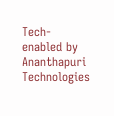Tech-enabled by Ananthapuri Technologies